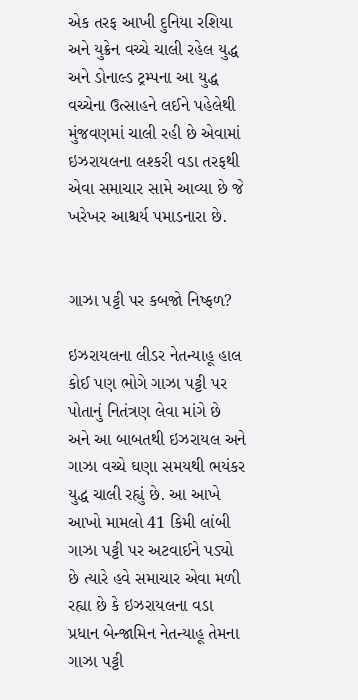એક તરફ આખી દુનિયા રશિયા અને યુક્રેન વચ્ચે ચાલી રહેલ યુદ્ધ અને ડોનાલ્ડ ટ્રમ્પના આ યુદ્ધ વચ્ચેના ઉત્સાહને લઈને પહેલેથી મુંજવણમાં ચાલી રહી છે એવામાં ઇઝરાયલના લશ્કરી વડા તરફથી એવા સમાચાર સામે આવ્યા છે જે ખરેખર આશ્ચર્ય પમાડનારા છે.


ગાઝા પટ્ટી પર કબજો નિષ્ફળ?

ઇઝરાયલના લીડર નેતન્યાહૂ હાલ કોઈ પણ ભોગે ગાઝા પટ્ટી પર પોતાનું નિતંત્રણ લેવા માંગે છે અને આ બાબતથી ઇઝરાયલ અને ગાઝા વચ્ચે ઘણા સમયથી ભયંકર યુદ્ધ ચાલી રહ્યું છે. આ આખે આખો મામલો 41 કિમી લાંબી ગાઝા પટ્ટી પર અટવાઈને પડ્યો છે ત્યારે હવે સમાચાર એવા મળી રહ્યા છે કે ઇઝરાયલના વડા પ્રધાન બેન્જામિન નેતન્યાહૂ તેમના ગાઝા પટ્ટી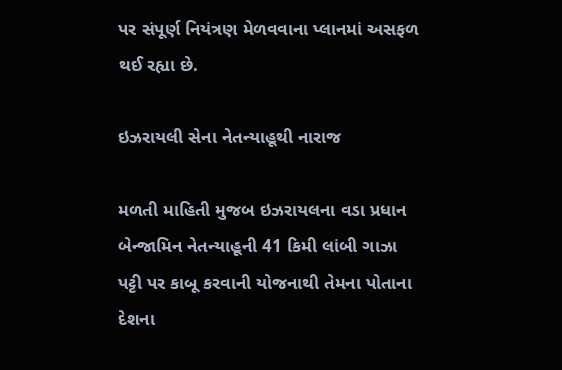પર સંપૂર્ણ નિયંત્રણ મેળવવાના પ્લાનમાં અસફળ થઈ રહ્યા છે.

ઇઝરાયલી સેના નેતન્યાહૂથી નારાજ

મળતી માહિતી મુજબ ઇઝરાયલના વડા પ્રધાન બેન્જામિન નેતન્યાહૂની 41 કિમી લાંબી ગાઝા પટ્ટી પર કાબૂ કરવાની યોજનાથી તેમના પોતાના દેશના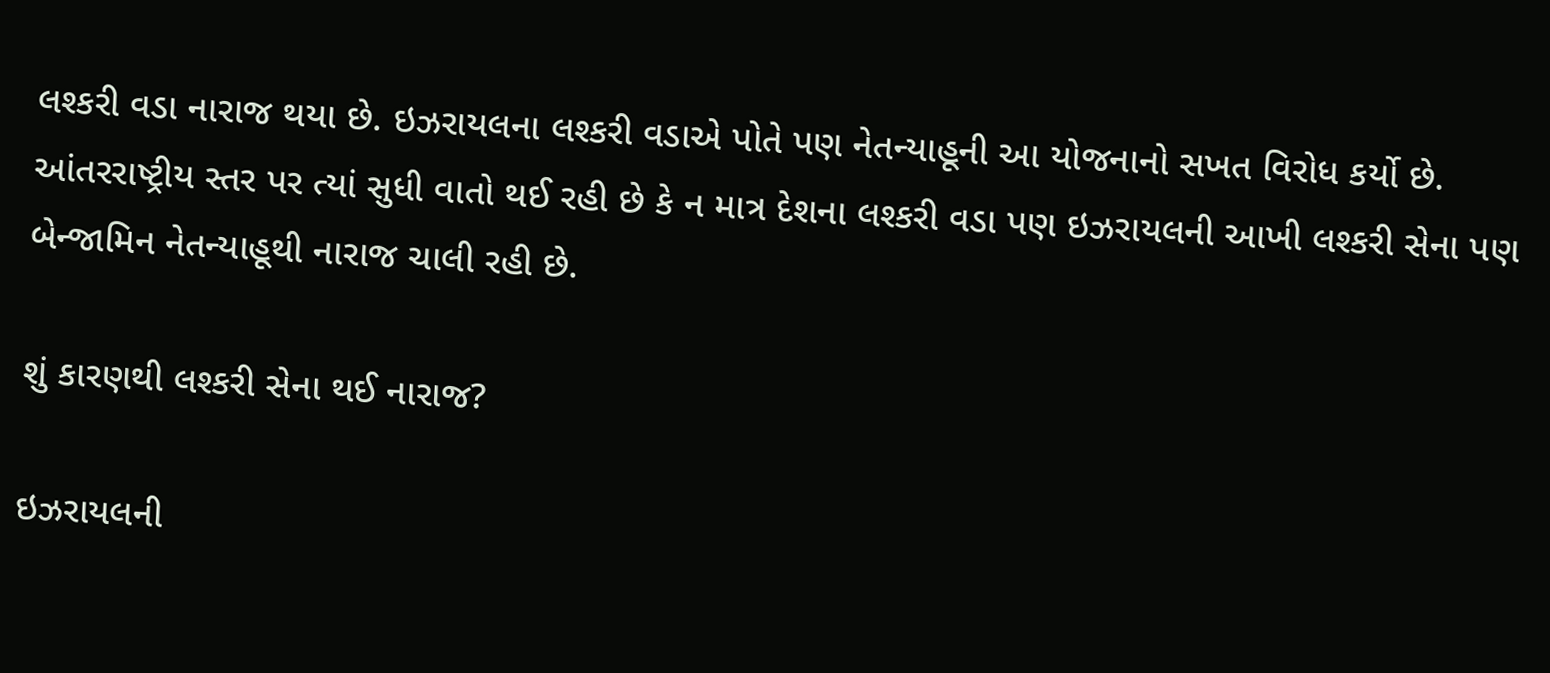લશ્કરી વડા નારાજ થયા છે. ઇઝરાયલના લશ્કરી વડાએ પોતે પણ નેતન્યાહૂની આ યોજનાનો સખત વિરોધ કર્યો છે. આંતરરાષ્ટ્રીય સ્તર પર ત્યાં સુધી વાતો થઈ રહી છે કે ન માત્ર દેશના લશ્કરી વડા પણ ઇઝરાયલની આખી લશ્કરી સેના પણ બેન્જામિન નેતન્યાહૂથી નારાજ ચાલી રહી છે.

શું કારણથી લશ્કરી સેના થઈ નારાજ?

ઇઝરાયલની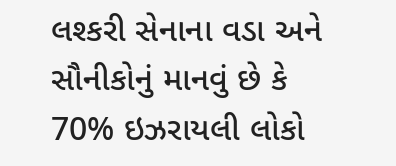લશ્કરી સેનાના વડા અને સૌનીકોનું માનવું છે કે 70% ઇઝરાયલી લોકો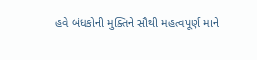હવે બંધકોની મુક્તિને સૌથી મહત્વપૂર્ણ માને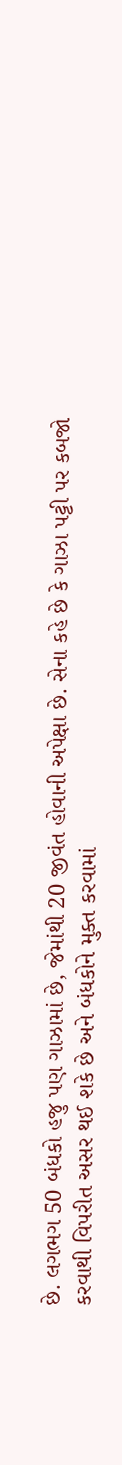છે. લગભગ 50 બંધકો હજુ પણ ગાઝામાં છે, જેમાંથી 20 જીવંત હોવાની અપેક્ષા છે. સેના કહે છે કે ગાઝા પટ્ટી પર કબજો કરવાથી વિપરીત અસર થઈ શકે છે અને બંધકોને મુક્ત કરવામાં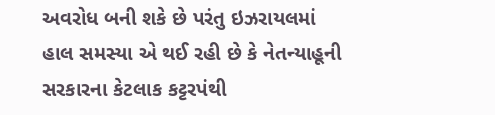અવરોધ બની શકે છે પરંતુ ઇઝરાયલમાં હાલ સમસ્યા એ થઈ રહી છે કે નેતન્યાહૂની સરકારના કેટલાક કટ્ટરપંથી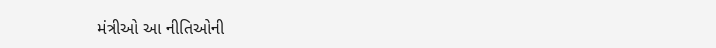મંત્રીઓ આ નીતિઓની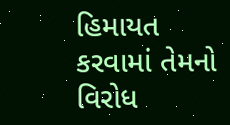હિમાયત કરવામાં તેમનો વિરોધ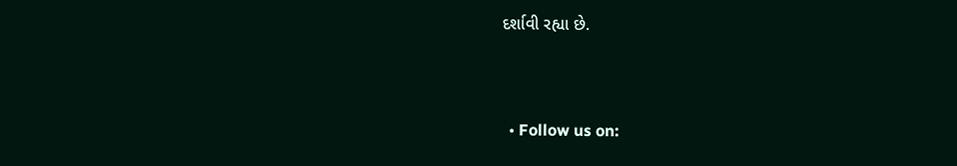દર્શાવી રહ્યા છે.


  • Follow us on: